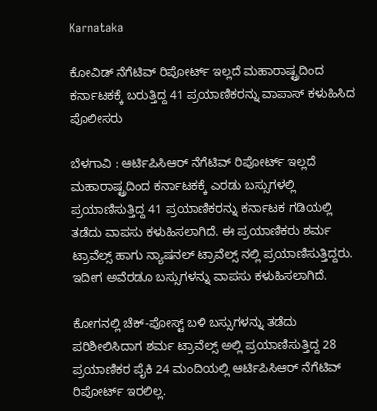Karnataka

ಕೋವಿಡ್ ನೆಗೆಟಿವ್ ರಿಪೋರ್ಟ್ ಇಲ್ಲದೆ ಮಹಾರಾಷ್ಟ್ರದಿಂದ ಕರ್ನಾಟಕಕ್ಕೆ ಬರುತ್ತಿದ್ದ 41 ಪ್ರಯಾಣಿಕರನ್ನು ವಾಪಾಸ್ ಕಳುಹಿಸಿದ ಪೊಲೀಸರು

ಬೆಳಗಾವಿ : ಆರ್ಟಿಪಿಸಿಆರ್ ನೆಗೆಟಿವ್ ರಿಪೋರ್ಟ್ ಇಲ್ಲದೆ ಮಹಾರಾಷ್ಟ್ರದಿಂದ ಕರ್ನಾಟಕಕ್ಕೆ ಎರಡು ಬಸ್ಸುಗಳಲ್ಲಿ ಪ್ರಯಾಣಿಸುತ್ತಿದ್ದ 41 ಪ್ರಯಾಣಿಕರನ್ನು ಕರ್ನಾಟಕ ಗಡಿಯಲ್ಲಿ ತಡೆದು ವಾಪಸು ಕಳುಹಿಸಲಾಗಿದೆ. ಈ ಪ್ರಯಾಣಿಕರು ಶರ್ಮ ಟ್ರಾವೆಲ್ಸ್ ಹಾಗು ನ್ಯಾಷನಲ್ ಟ್ರಾವೆಲ್ಸ್ ನಲ್ಲಿ ಪ್ರಯಾಣಿಸುತ್ತಿದ್ದರು. ಇದೀಗ ಅವೆರಡೂ ಬಸ್ಸುಗಳನ್ನು ವಾಪಸು ಕಳುಹಿಸಲಾಗಿದೆ.

ಕೋಗನಲ್ಲಿ ಚೆಕ್-ಪೋಸ್ಟ್ ಬಳಿ ಬಸ್ಸುಗಳನ್ನು ತಡೆದು ಪರಿಶೀಲಿಸಿದಾಗ ಶರ್ಮ ಟ್ರಾವೆಲ್ಸ್ ಅಲ್ಲಿ ಪ್ರಯಾಣಿಸುತ್ತಿದ್ದ 28 ಪ್ರಯಾಣಿಕರ ಪೈಕಿ 24 ಮಂದಿಯಲ್ಲಿ ಆರ್ಟಿಪಿಸಿಆರ್ ನೆಗೆಟಿವ್ ರಿಪೋರ್ಟ್ ಇರಲಿಲ್ಲ.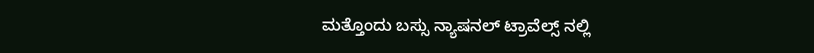ಮತ್ತೊಂದು ಬಸ್ಸು ನ್ಯಾಷನಲ್ ಟ್ರಾವೆಲ್ಸ್ ನಲ್ಲಿ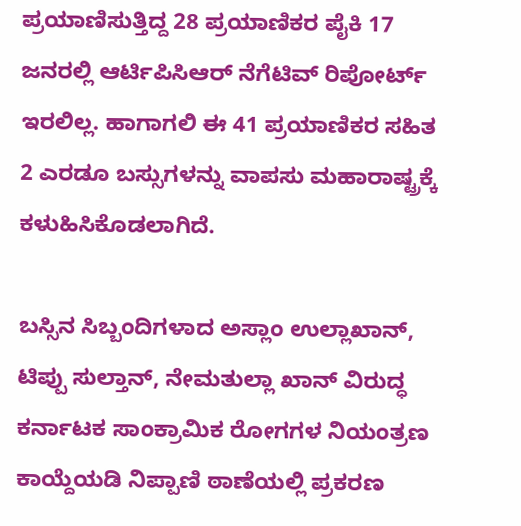ಪ್ರಯಾಣಿಸುತ್ತಿದ್ದ 28 ಪ್ರಯಾಣಿಕರ ಪೈಕಿ 17 ಜನರಲ್ಲಿ ಆರ್ಟಿಪಿಸಿಆರ್ ನೆಗೆಟಿವ್ ರಿಪೋರ್ಟ್ ಇರಲಿಲ್ಲ. ಹಾಗಾಗಲಿ ಈ 41 ಪ್ರಯಾಣಿಕರ ಸಹಿತ 2 ಎರಡೂ ಬಸ್ಸುಗಳನ್ನು ವಾಪಸು ಮಹಾರಾಷ್ಟ್ರಕ್ಕೆ ಕಳುಹಿಸಿಕೊಡಲಾಗಿದೆ.

ಬಸ್ಸಿನ ಸಿಬ್ಬಂದಿಗಳಾದ ಅಸ್ಲಾಂ ಉಲ್ಲಾಖಾನ್, ಟಿಪ್ಪು ಸುಲ್ತಾನ್, ನೇಮತುಲ್ಲಾ ಖಾನ್ ವಿರುದ್ಧ ಕರ್ನಾಟಕ ಸಾಂಕ್ರಾಮಿಕ ರೋಗಗಳ ನಿಯಂತ್ರಣ ಕಾಯ್ದೆಯಡಿ ನಿಪ್ಪಾಣಿ ಠಾಣೆಯಲ್ಲಿ ಪ್ರಕರಣ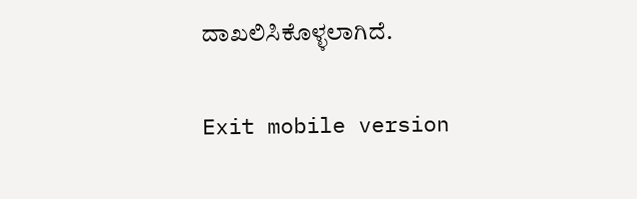ದಾಖಲಿಸಿಕೊಳ್ಳಲಾಗಿದೆ.

Exit mobile version